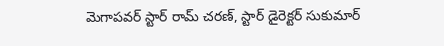మెగాపవర్ స్టార్ రామ్ చరణ్, స్టార్ డైరెక్టర్ సుకుమార్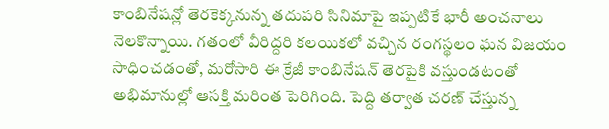కాంబినేషన్లో తెరకెక్కనున్న తదుపరి సినిమాపై ఇప్పటికే భారీ అంచనాలు నెలకొన్నాయి. గతంలో వీరిద్దరి కలయికలో వచ్చిన రంగస్థలం ఘన విజయం సాధించడంతో, మరోసారి ఈ క్రేజీ కాంబినేషన్ తెరపైకి వస్తుండటంతో అభిమానుల్లో ఆసక్తి మరింత పెరిగింది. పెద్ది తర్వాత చరణ్ చేస్తున్న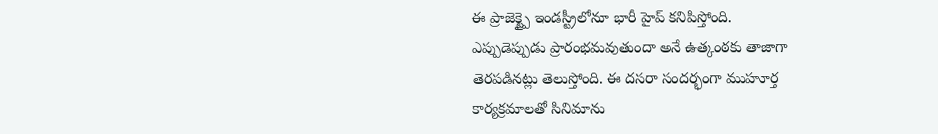ఈ ప్రాజెక్ట్పై ఇండస్ట్రీలోనూ భారీ హైప్ కనిపిస్తోంది.
ఎప్పుడెప్పుడు ప్రారంభమవుతుందా అనే ఉత్కంఠకు తాజాగా తెరపడినట్లు తెలుస్తోంది. ఈ దసరా సందర్భంగా ముహూర్త కార్యక్రమాలతో సినిమాను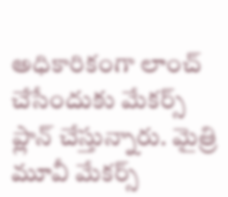అధికారికంగా లాంచ్ చేసేందుకు మేకర్స్ ప్లాన్ చేస్తున్నారు. మైత్రి మూవీ మేకర్స్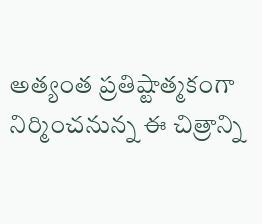అత్యంత ప్రతిష్టాత్మకంగా నిర్మించనున్న ఈ చిత్రాన్ని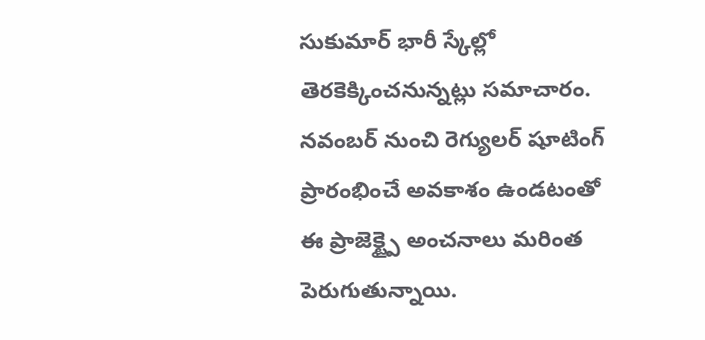సుకుమార్ భారీ స్కేల్లో తెరకెక్కించనున్నట్లు సమాచారం. నవంబర్ నుంచి రెగ్యులర్ షూటింగ్ ప్రారంభించే అవకాశం ఉండటంతో ఈ ప్రాజెక్ట్పై అంచనాలు మరింత పెరుగుతున్నాయి.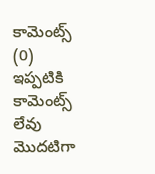కామెంట్స్ (0)
ఇప్పటికి కామెంట్స్ లేవు
మొదటిగా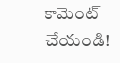కామెంట్ చేయండి!